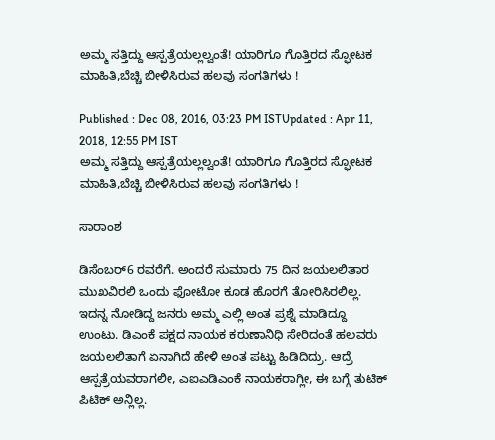ಅಮ್ಮ ಸತ್ತಿದ್ದು ಆಸ್ಪತ್ರೆಯಲ್ಲಲ್ವಂತೆ! ಯಾರಿಗೂ ಗೊತ್ತಿರದ ಸ್ಫೋಟಕ ಮಾಹಿತಿ,ಬೆಚ್ಚಿ ಬೀಳಿಸಿರುವ ಹಲವು ಸಂಗತಿಗಳು !

Published : Dec 08, 2016, 03:23 PM ISTUpdated : Apr 11, 2018, 12:55 PM IST
ಅಮ್ಮ ಸತ್ತಿದ್ದು ಆಸ್ಪತ್ರೆಯಲ್ಲಲ್ವಂತೆ! ಯಾರಿಗೂ ಗೊತ್ತಿರದ ಸ್ಫೋಟಕ ಮಾಹಿತಿ,ಬೆಚ್ಚಿ ಬೀಳಿಸಿರುವ ಹಲವು ಸಂಗತಿಗಳು !

ಸಾರಾಂಶ

ಡಿಸೆಂಬರ್6 ರವರೆಗೆ. ಅಂದರೆ ಸುಮಾರು 75 ದಿನ ಜಯಲಲಿತಾರ ಮುಖವಿರಲಿ ಒಂದು ಫೋಟೋ ಕೂಡ ಹೊರಗೆ ತೋರಿಸಿರಲಿಲ್ಲ. ಇದನ್ನ ನೋಡಿದ್ದ ಜನರು ಅಮ್ಮ ಎಲ್ಲಿ ಅಂತ ಪ್ರಶ್ನೆ ಮಾಡಿದ್ದೂ ಉಂಟು. ಡಿಎಂಕೆ ಪಕ್ಷದ ನಾಯಕ ಕರುಣಾನಿಧಿ ಸೇರಿದಂತೆ ಹಲವರು ಜಯಲಲಿತಾಗೆ ಏನಾಗಿದೆ ಹೇಳಿ ಅಂತ ಪಟ್ಟು ಹಿಡಿದಿದ್ರು. ಆದ್ರೆ ಆಸ್ಪತ್ರೆಯವರಾಗಲೀ, ಎಐಎಡಿಎಂಕೆ ನಾಯಕರಾಗ್ಲೀ, ಈ ಬಗ್ಗೆ ತುಟಿಕ್ ಪಿಟಿಕ್ ಅನ್ಲಿಲ್ಲ.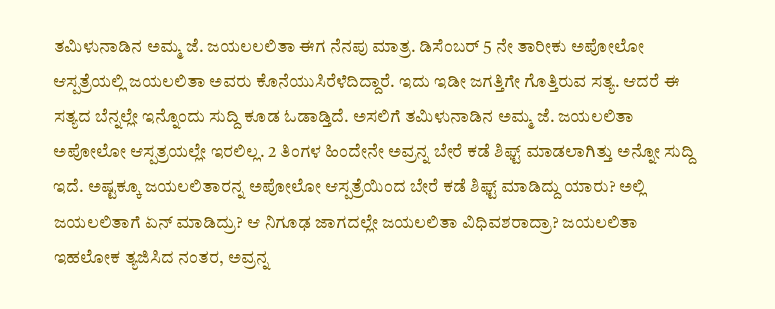ತಮಿಳುನಾಡಿನ ಅಮ್ಮ ಜೆ. ಜಯಲಲಲಿತಾ ಈಗ ನೆನಪು ಮಾತ್ರ. ಡಿಸೆಂಬರ್ 5 ನೇ ತಾರೀಕು ಅಪೋಲೋ ಆಸ್ಪತ್ರೆಯಲ್ಲಿ ಜಯಲಲಿತಾ ಅವರು ಕೊನೆಯುಸಿರೆಳೆದಿದ್ದಾರೆ. ಇದು ಇಡೀ ಜಗತ್ತಿಗೇ ಗೊತ್ತಿರುವ ಸತ್ಯ. ಆದರೆ ಈ ಸತ್ಯದ ಬೆನ್ನಲ್ಲೇ ಇನ್ನೊಂದು ಸುದ್ದಿ ಕೂಡ ಓಡಾಡ್ತಿದೆ. ಅಸಲಿಗೆ ತಮಿಳುನಾಡಿನ ಅಮ್ಮ ಜೆ. ಜಯಲಲಿತಾ ಅಪೋಲೋ ಆಸ್ಪತ್ರಯಲ್ಲೇ ಇರಲಿಲ್ಲ. 2 ತಿಂಗಳ ಹಿಂದೇನೇ ಅವ್ರನ್ನ ಬೇರೆ ಕಡೆ ಶಿಫ್ಟ್ ಮಾಡಲಾಗಿತ್ತು ಅನ್ನೋ ಸುದ್ದಿ ಇದೆ. ಅಷ್ಟಕ್ಕೂ ಜಯಲಲಿತಾರನ್ನ ಅಪೋಲೋ ಆಸ್ಪತ್ರೆಯಿಂದ ಬೇರೆ ಕಡೆ ಶಿಫ್ಟ್ ಮಾಡಿದ್ದು ಯಾರು? ಅಲ್ಲಿ ಜಯಲಲಿತಾಗೆ ಏನ್ ಮಾಡಿದ್ರು? ಆ ನಿಗೂಢ ಜಾಗದಲ್ಲೇ ಜಯಲಲಿತಾ ವಿಧಿವಶರಾದ್ರಾ? ಜಯಲಲಿತಾ ಇಹಲೋಕ ತ್ಯಜಿಸಿದ ನಂತರ, ಅವ್ರನ್ನ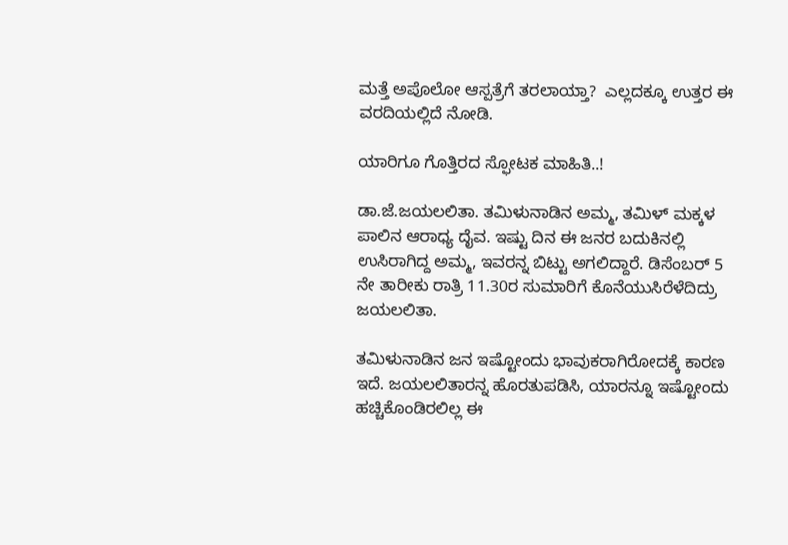ಮತ್ತೆ ಅಪೊಲೋ ಆಸ್ಪತ್ರೆಗೆ ತರಲಾಯ್ತಾ?  ಎಲ್ಲದಕ್ಕೂ ಉತ್ತರ ಈ ವರದಿಯಲ್ಲಿದೆ ನೋಡಿ.

ಯಾರಿಗೂ ಗೊತ್ತಿರದ ಸ್ಫೋಟಕ ಮಾಹಿತಿ..!

ಡಾ.ಜೆ.ಜಯಲಲಿತಾ. ತಮಿಳುನಾಡಿನ ಅಮ್ಮ, ತಮಿಳ್ ಮಕ್ಕಳ ಪಾಲಿನ ಆರಾಧ್ಯ ದೈವ. ಇಷ್ಟು ದಿನ ಈ ಜನರ ಬದುಕಿನಲ್ಲಿ ಉಸಿರಾಗಿದ್ದ ಅಮ್ಮ, ಇವರನ್ನ ಬಿಟ್ಟು ಅಗಲಿದ್ದಾರೆ. ಡಿಸೆಂಬರ್ 5 ನೇ ತಾರೀಕು ರಾತ್ರಿ 11.30ರ ಸುಮಾರಿಗೆ ಕೊನೆಯುಸಿರೆಳೆದಿದ್ರು ಜಯಲಲಿತಾ.

ತಮಿಳುನಾಡಿನ ಜನ ಇಷ್ಟೋಂದು ಭಾವುಕರಾಗಿರೋದಕ್ಕೆ ಕಾರಣ ಇದೆ. ಜಯಲಲಿತಾರನ್ನ ಹೊರತುಪಡಿಸಿ, ಯಾರನ್ನೂ ಇಷ್ಟೋಂದು ಹಚ್ಚಿಕೊಂಡಿರಲಿಲ್ಲ ಈ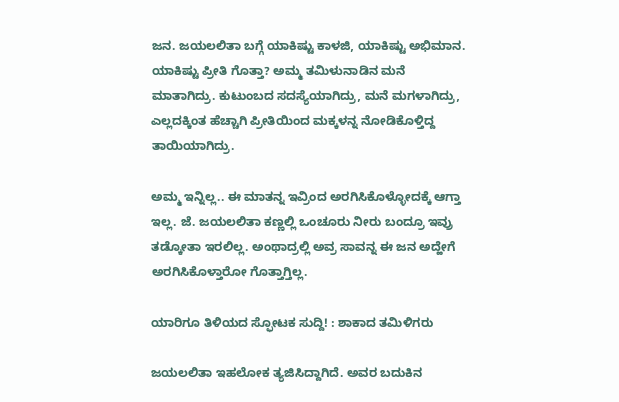ಜನ. ಜಯಲಲಿತಾ ಬಗ್ಗೆ ಯಾಕಿಷ್ಟು ಕಾಳಜಿ, ಯಾಕಿಷ್ಟು ಅಭಿಮಾನ. ಯಾಕಿಷ್ಟು ಪ್ರೀತಿ ಗೊತ್ತಾ? ಅಮ್ಮ ತಮಿಳುನಾಡಿನ ಮನೆ ಮಾತಾಗಿದ್ರು. ಕುಟುಂಬದ ಸದಸ್ಯೆಯಾಗಿದ್ರು, ಮನೆ ಮಗಳಾಗಿದ್ರು, ಎಲ್ಲದಕ್ಕಿಂತ ಹೆಚ್ಚಾಗಿ ಪ್ರೀತಿಯಿಂದ ಮಕ್ಕಳನ್ನ ನೋಡಿಕೊಳ್ತಿದ್ದ ತಾಯಿಯಾಗಿದ್ರು.

ಅಮ್ಮ ಇನ್ನಿಲ್ಲ.. ಈ ಮಾತನ್ನ ಇವ್ರಿಂದ ಅರಗಿಸಿಕೊಳ್ಳೋದಕ್ಕೆ ಆಗ್ತಾ ಇಲ್ಲ. ಜೆ. ಜಯಲಲಿತಾ ಕಣ್ಣಲ್ಲಿ ಒಂಚೂರು ನೀರು ಬಂದ್ರೂ ಇವ್ರು ತಡ್ಕೋತಾ ಇರಲಿಲ್ಲ. ಅಂಥಾದ್ರಲ್ಲಿ ಅವ್ರ ಸಾವನ್ನ ಈ ಜನ ಅದ್ಹೇಗೆ ಅರಗಿಸಿಕೊಳ್ತಾರೋ ಗೊತ್ತಾಗ್ತಿಲ್ಲ.

ಯಾರಿಗೂ ತಿಳಿಯದ ಸ್ಫೋಟಕ ಸುದ್ದಿ! : ಶಾಕಾದ ತಮಿಳಿಗರು

ಜಯಲಲಿತಾ ಇಹಲೋಕ ತ್ಯಜಿಸಿದ್ದಾಗಿದೆ. ಅವರ ಬದುಕಿನ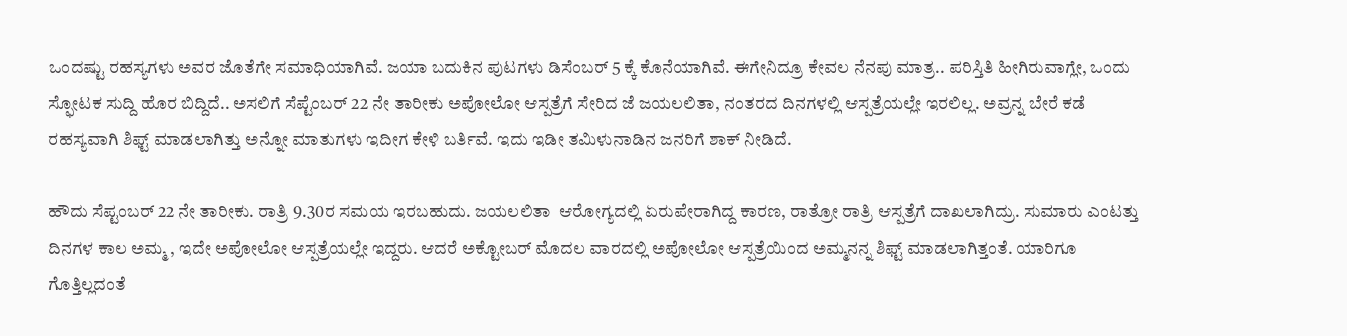ಒಂದಷ್ಟು ರಹಸ್ಯಗಳು ಅವರ ಜೊತೆಗೇ ಸಮಾಧಿಯಾಗಿವೆ. ಜಯಾ ಬದುಕಿನ ಪುಟಗಳು ಡಿಸೆಂಬರ್ 5 ಕ್ಕೆ ಕೊನೆಯಾಗಿವೆ. ಈಗೇನಿದ್ರೂ ಕೇವಲ ನೆನಪು ಮಾತ್ರ.. ಪರಿಸ್ತಿತಿ ಹೀಗಿರುವಾಗ್ಲೇ, ಒಂದು ಸ್ಫೋಟಕ ಸುದ್ದಿ ಹೊರ ಬಿದ್ದಿದೆ.. ಅಸಲಿಗೆ ಸೆಪ್ಟೆಂಬರ್ 22 ನೇ ತಾರೀಕು ಅಪೋಲೋ ಆಸ್ಪತ್ರೆಗೆ ಸೇರಿದ ಜೆ ಜಯಲಲಿತಾ, ನಂತರದ ದಿನಗಳಲ್ಲಿ ಆಸ್ಪತ್ರೆಯಲ್ಲೇ ಇರಲಿಲ್ಲ. ಅವ್ರನ್ನ ಬೇರೆ ಕಡೆ ರಹಸ್ಯವಾಗಿ ಶಿಫ್ಟ್ ಮಾಡಲಾಗಿತ್ತು ಅನ್ನೋ ಮಾತುಗಳು ಇದೀಗ ಕೇಳಿ ಬರ್ತಿವೆ. ಇದು ಇಡೀ ತಮಿಳುನಾಡಿನ ಜನರಿಗೆ ಶಾಕ್ ನೀಡಿದೆ.

ಹೌದು ಸೆಪ್ಟಂಬರ್ 22 ನೇ ತಾರೀಕು. ರಾತ್ರಿ 9.30ರ ಸಮಯ ಇರಬಹುದು. ಜಯಲಲಿತಾ  ಆರೋಗ್ಯದಲ್ಲಿ ಏರುಪೇರಾಗಿದ್ದ ಕಾರಣ, ರಾತ್ರೋ ರಾತ್ರಿ ಆಸ್ಪತ್ರೆಗೆ ದಾಖಲಾಗಿದ್ರು. ಸುಮಾರು ಎಂಟತ್ತು ದಿನಗಳ ಕಾಲ ಅಮ್ಮ , ಇದೇ ಅಪೋಲೋ ಆಸ್ಪತ್ರೆಯಲ್ಲೇ ಇದ್ದರು. ಆದರೆ ಅಕ್ಟೋಬರ್ ಮೊದಲ ವಾರದಲ್ಲಿ ಅಪೋಲೋ ಆಸ್ಪತ್ರೆಯಿಂದ ಅಮ್ಮನನ್ನ ಶಿಫ್ಟ್ ಮಾಡಲಾಗಿತ್ತಂತೆ. ಯಾರಿಗೂ ಗೊತ್ತಿಲ್ಲದಂತೆ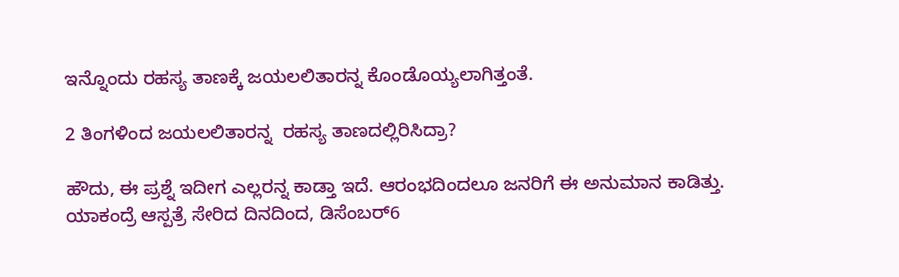ಇನ್ನೊಂದು ರಹಸ್ಯ ತಾಣಕ್ಕೆ ಜಯಲಲಿತಾರನ್ನ ಕೊಂಡೊಯ್ಯಲಾಗಿತ್ತಂತೆ.

2 ತಿಂಗಳಿಂದ ಜಯಲಲಿತಾರನ್ನ  ರಹಸ್ಯ ತಾಣದಲ್ಲಿರಿಸಿದ್ರಾ?

ಹೌದು, ಈ ಪ್ರಶ್ನೆ ಇದೀಗ ಎಲ್ಲರನ್ನ ಕಾಡ್ತಾ ಇದೆ. ಆರಂಭದಿಂದಲೂ ಜನರಿಗೆ ಈ ಅನುಮಾನ ಕಾಡಿತ್ತು. ಯಾಕಂದ್ರೆ ಆಸ್ಪತ್ರೆ ಸೇರಿದ ದಿನದಿಂದ, ಡಿಸೆಂಬರ್6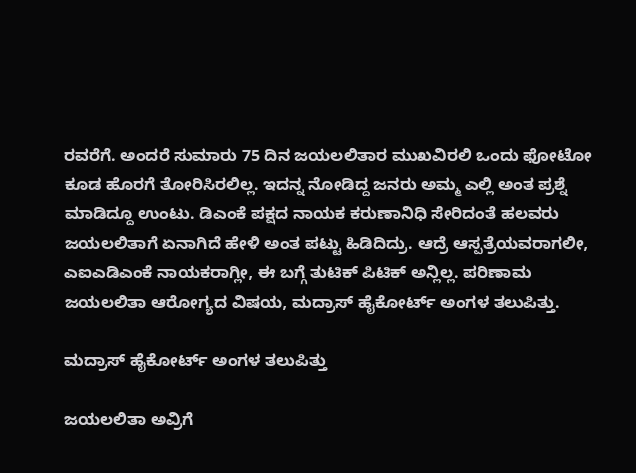ರವರೆಗೆ. ಅಂದರೆ ಸುಮಾರು 75 ದಿನ ಜಯಲಲಿತಾರ ಮುಖವಿರಲಿ ಒಂದು ಫೋಟೋ ಕೂಡ ಹೊರಗೆ ತೋರಿಸಿರಲಿಲ್ಲ. ಇದನ್ನ ನೋಡಿದ್ದ ಜನರು ಅಮ್ಮ ಎಲ್ಲಿ ಅಂತ ಪ್ರಶ್ನೆ ಮಾಡಿದ್ದೂ ಉಂಟು. ಡಿಎಂಕೆ ಪಕ್ಷದ ನಾಯಕ ಕರುಣಾನಿಧಿ ಸೇರಿದಂತೆ ಹಲವರು ಜಯಲಲಿತಾಗೆ ಏನಾಗಿದೆ ಹೇಳಿ ಅಂತ ಪಟ್ಟು ಹಿಡಿದಿದ್ರು. ಆದ್ರೆ ಆಸ್ಪತ್ರೆಯವರಾಗಲೀ, ಎಐಎಡಿಎಂಕೆ ನಾಯಕರಾಗ್ಲೀ, ಈ ಬಗ್ಗೆ ತುಟಿಕ್ ಪಿಟಿಕ್ ಅನ್ಲಿಲ್ಲ. ಪರಿಣಾಮ ಜಯಲಲಿತಾ ಆರೋಗ್ಯದ ವಿಷಯ, ಮದ್ರಾಸ್ ಹೈಕೋರ್ಟ್ ಅಂಗಳ ತಲುಪಿತ್ತು.

ಮದ್ರಾಸ್ ಹೈಕೋರ್ಟ್ ಅಂಗಳ ತಲುಪಿತ್ತು

ಜಯಲಲಿತಾ ಅವ್ರಿಗೆ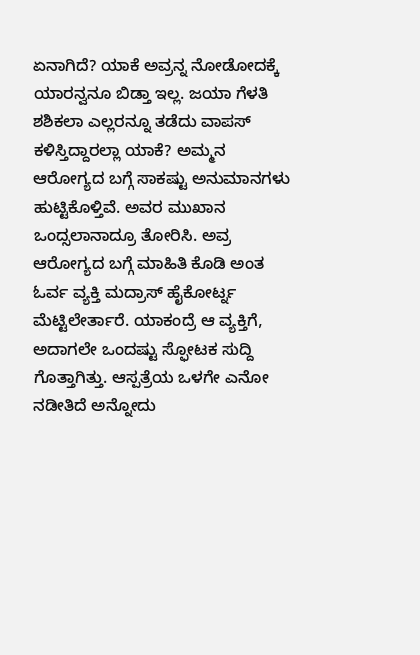ಏನಾಗಿದೆ? ಯಾಕೆ ಅವ್ರನ್ನ ನೋಡೋದಕ್ಕೆ ಯಾರನ್ವನೂ ಬಿಡ್ತಾ ಇಲ್ಲ. ಜಯಾ ಗೆಳತಿ ಶಶಿಕಲಾ ಎಲ್ಲರನ್ನೂ ತಡೆದು ವಾಪಸ್ ಕಳಿಸ್ತಿದ್ದಾರಲ್ಲಾ ಯಾಕೆ? ಅಮ್ಮನ ಆರೋಗ್ಯದ ಬಗ್ಗೆ ಸಾಕಷ್ಟು ಅನುಮಾನಗಳು ಹುಟ್ಟಿಕೊಳ್ತಿವೆ. ಅವರ ಮುಖಾನ ಒಂದ್ಸಲಾನಾದ್ರೂ ತೋರಿಸಿ. ಅವ್ರ ಆರೋಗ್ಯದ ಬಗ್ಗೆ ಮಾಹಿತಿ ಕೊಡಿ ಅಂತ ಓರ್ವ ವ್ಯಕ್ತಿ ಮದ್ರಾಸ್ ಹೈಕೋರ್ಟ್ನ ಮೆಟ್ಟಿಲೇರ್ತಾರೆ. ಯಾಕಂದ್ರೆ ಆ ವ್ಯಕ್ತಿಗೆ, ಅದಾಗಲೇ ಒಂದಷ್ಟು ಸ್ಫೋಟಕ ಸುದ್ದಿ ಗೊತ್ತಾಗಿತ್ತು. ಆಸ್ಪತ್ರೆಯ ಒಳಗೇ ಎನೋ ನಡೀತಿದೆ ಅನ್ನೋದು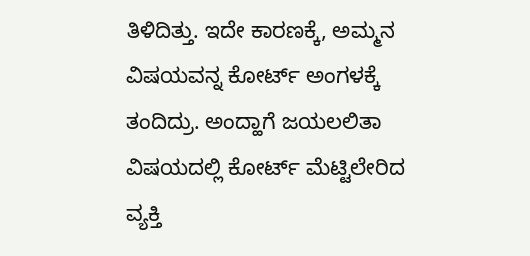ತಿಳಿದಿತ್ತು. ಇದೇ ಕಾರಣಕ್ಕೆ, ಅಮ್ಮನ ವಿಷಯವನ್ನ ಕೋರ್ಟ್ ಅಂಗಳಕ್ಕೆ ತಂದಿದ್ರು. ಅಂದ್ಹಾಗೆ ಜಯಲಲಿತಾ ವಿಷಯದಲ್ಲಿ ಕೋರ್ಟ್ ಮೆಟ್ಟಿಲೇರಿದ ವ್ಯಕ್ತಿ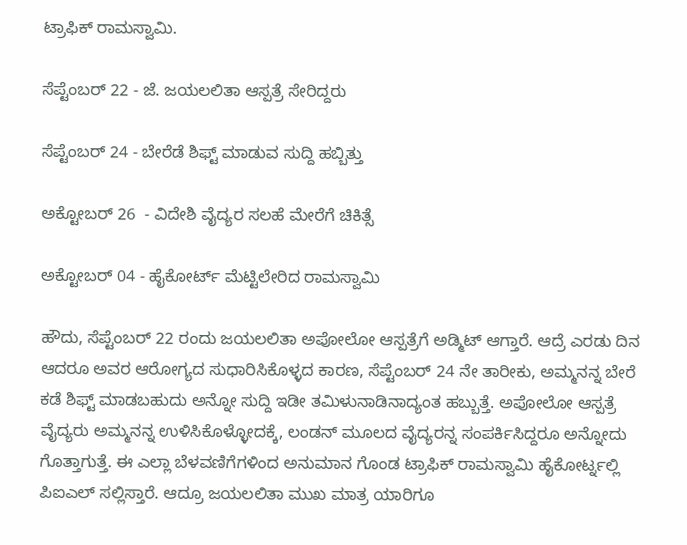ಟ್ರಾಫಿಕ್ ರಾಮಸ್ವಾಮಿ.

ಸೆಪ್ಟೆಂಬರ್ 22 - ಜೆ. ಜಯಲಲಿತಾ ಆಸ್ಪತ್ರೆ ಸೇರಿದ್ದರು

ಸೆಪ್ಟೆಂಬರ್ 24 - ಬೇರೆಡೆ ಶಿಫ್ಟ್ ಮಾಡುವ ಸುದ್ದಿ ಹಬ್ಬಿತ್ತು

ಅಕ್ಟೋಬರ್ 26  - ವಿದೇಶಿ ವೈದ್ಯರ ಸಲಹೆ ಮೇರೆಗೆ ಚಿಕಿತ್ಸೆ

ಅಕ್ಟೋಬರ್ 04 - ಹೈಕೋರ್ಟ್ ಮೆಟ್ಟಿಲೇರಿದ ರಾಮಸ್ವಾಮಿ

ಹೌದು, ಸೆಪ್ಟೆಂಬರ್ 22 ರಂದು ಜಯಲಲಿತಾ ಅಪೋಲೋ ಆಸ್ಪತ್ರೆಗೆ ಅಡ್ಮಿಟ್ ಆಗ್ತಾರೆ. ಆದ್ರೆ ಎರಡು ದಿನ ಆದರೂ ಅವರ ಆರೋಗ್ಯದ ಸುಧಾರಿಸಿಕೊಳ್ಳದ ಕಾರಣ, ಸೆಪ್ಟೆಂಬರ್ 24 ನೇ ತಾರೀಕು, ಅಮ್ಮನನ್ನ ಬೇರೆ ಕಡೆ ಶಿಫ್ಟ್ ಮಾಡಬಹುದು ಅನ್ನೋ ಸುದ್ದಿ ಇಡೀ ತಮಿಳುನಾಡಿನಾದ್ಯಂತ ಹಬ್ಬುತ್ತೆ. ಅಪೋಲೋ ಆಸ್ಪತ್ರೆ ವೈದ್ಯರು ಅಮ್ಮನನ್ನ ಉಳಿಸಿಕೊಳ್ಳೋದಕ್ಕೆ, ಲಂಡನ್ ಮೂಲದ ವೈದ್ಯರನ್ನ ಸಂಪರ್ಕಿಸಿದ್ದರೂ ಅನ್ನೋದು ಗೊತ್ತಾಗುತ್ತೆ. ಈ ಎಲ್ಲಾ ಬೆಳವಣಿಗೆಗಳಿಂದ ಅನುಮಾನ ಗೊಂಡ ಟ್ರಾಫಿಕ್ ರಾಮಸ್ವಾಮಿ ಹೈಕೋರ್ಟ್ನಲ್ಲಿ ಪಿಐಎಲ್ ಸಲ್ಲಿಸ್ತಾರೆ. ಆದ್ರೂ ಜಯಲಲಿತಾ ಮುಖ ಮಾತ್ರ ಯಾರಿಗೂ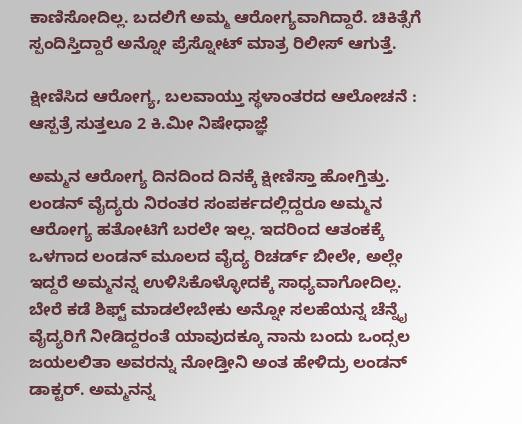ಕಾಣಿಸೋದಿಲ್ಲ. ಬದಲಿಗೆ ಅಮ್ಮ ಆರೋಗ್ಯವಾಗಿದ್ದಾರೆ. ಚಿಕಿತ್ಸೆಗೆ ಸ್ಪಂದಿಸ್ತಿದ್ದಾರೆ ಅನ್ನೋ ಪ್ರೆಸ್ನೋಟ್ ಮಾತ್ರ ರಿಲೀಸ್ ಆಗುತ್ತೆ.

ಕ್ಷೀಣಿಸಿದ ಆರೋಗ್ಯ, ಬಲವಾಯ್ತು ಸ್ಥಳಾಂತರದ ಆಲೋಚನೆ : ಆಸ್ಪತ್ರೆ ಸುತ್ತಲೂ 2 ಕಿ.ಮೀ ನಿಷೇಧಾಜ್ಞೆ

ಅಮ್ಮನ ಆರೋಗ್ಯ ದಿನದಿಂದ ದಿನಕ್ಕೆ ಕ್ಷೀಣಿಸ್ತಾ ಹೋಗ್ತಿತ್ತು. ಲಂಡನ್ ವೈದ್ಯರು ನಿರಂತರ ಸಂಪರ್ಕದಲ್ಲಿದ್ದರೂ ಅಮ್ಮನ ಆರೋಗ್ಯ ಹತೋಟಿಗೆ ಬರಲೇ ಇಲ್ಲ. ಇದರಿಂದ ಆತಂಕಕ್ಕೆ ಒಳಗಾದ ಲಂಡನ್ ಮೂಲದ ವೈದ್ಯ ರಿಚರ್ಡ್ ಬೀಲೇ, ಅಲ್ಲೇ ಇದ್ದರೆ ಅಮ್ಮನನ್ನ ಉಳಿಸಿಕೊಳ್ಳೋದಕ್ಕೆ ಸಾಧ್ಯವಾಗೋದಿಲ್ಲ. ಬೇರೆ ಕಡೆ ಶಿಫ್ಟ್ ಮಾಡಲೇಬೇಕು ಅನ್ನೋ ಸಲಹೆಯನ್ನ ಚೆನ್ನೈ ವೈದ್ಯರಿಗೆ ನೀಡಿದ್ದರಂತೆ ಯಾವುದಕ್ಕೂ ನಾನು ಬಂದು ಒಂದ್ಸಲ ಜಯಲಲಿತಾ ಅವರನ್ನು ನೋಡ್ತೀನಿ ಅಂತ ಹೇಳಿದ್ರು ಲಂಡನ್ ಡಾಕ್ಟರ್. ಅಮ್ಮನನ್ನ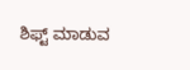ಶಿಫ್ಟ್ ಮಾಡುವ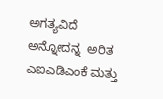ಅಗತ್ಯವಿದೆ ಅನ್ನೋದನ್ನ  ಅರಿತ ಎಐಎಡಿಎಂಕೆ ಮತ್ತು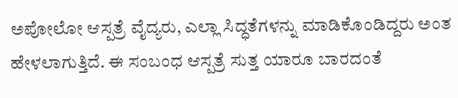ಅಪೋಲೋ ಆಸ್ಪತ್ರೆ ವೈದ್ಯರು, ಎಲ್ಲಾ ಸಿದ್ಧತೆಗಳನ್ನು ಮಾಡಿಕೊಂಡಿದ್ದರು ಅಂತ ಹೇಳಲಾಗುತ್ತಿದೆ. ಈ ಸಂಬಂಧ ಆಸ್ಪತ್ರೆ ಸುತ್ತ ಯಾರೂ ಬಾರದಂತೆ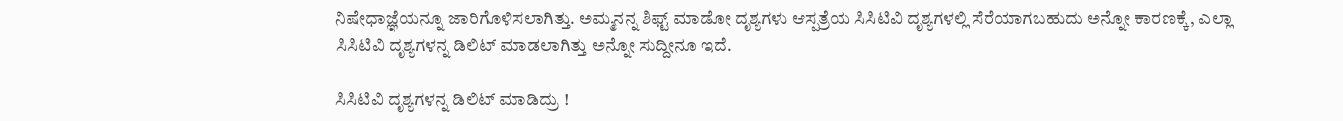ನಿಷೇಧಾಜ್ಞೆಯನ್ನೂ ಜಾರಿಗೊಳಿಸಲಾಗಿತ್ತು. ಅಮ್ಮನನ್ನ ಶಿಫ್ಟ್ ಮಾಡೋ ದೃಶ್ಯಗಳು ಆಸ್ಪತ್ರೆಯ ಸಿಸಿಟಿವಿ ದೃಶ್ಯಗಳಲ್ಲಿ ಸೆರೆಯಾಗಬಹುದು ಅನ್ನೋ ಕಾರಣಕ್ಕೆ, ಎಲ್ಲಾ ಸಿಸಿಟಿವಿ ದೃಶ್ಯಗಳನ್ನ ಡಿಲಿಟ್ ಮಾಡಲಾಗಿತ್ತು ಅನ್ನೋ ಸುದ್ದೀನೂ ಇದೆ.

ಸಿಸಿಟಿವಿ ದೃಶ್ಯಗಳನ್ನ ಡಿಲಿಟ್ ಮಾಡಿದ್ರು !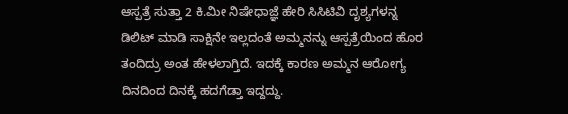ಆಸ್ಪತ್ರೆ ಸುತ್ತಾ 2 ಕಿ.ಮೀ ನಿಷೇಧಾಜ್ಞೆ ಹೇರಿ ಸಿಸಿಟಿವಿ ದೃಶ್ಯಗಳನ್ನ ಡಿಲಿಟ್ ಮಾಡಿ ಸಾಕ್ಷಿನೇ ಇಲ್ಲದಂತೆ ಅಮ್ಮನನ್ನು ಆಸ್ಪತ್ರೆಯಿಂದ ಹೊರ ತಂದಿದ್ರು ಅಂತ ಹೇಳಲಾಗ್ತಿದೆ. ಇದಕ್ಕೆ ಕಾರಣ ಅಮ್ಮನ ಆರೋಗ್ಯ ದಿನದಿಂದ ದಿನಕ್ಕೆ ಹದಗೆಡ್ತಾ ಇದ್ದದ್ದು.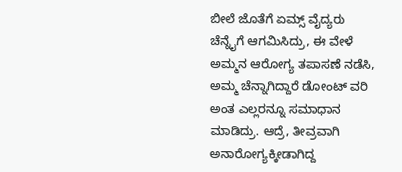ಬೀಲೆ ಜೊತೆಗೆ ಏಮ್ಸ್ ವೈದ್ಯರು ಚೆನ್ನೈಗೆ ಆಗಮಿಸಿದ್ರು, ಈ ವೇಳೆ ಅಮ್ಮನ ಆರೋಗ್ಯ ತಪಾಸಣೆ ನಡೆಸಿ, ಅಮ್ಮ ಚೆನ್ನಾಗಿದ್ದಾರೆ ಡೋಂಟ್ ವರಿ ಅಂತ ಎಲ್ಲರನ್ನೂ ಸಮಾಧಾನ ಮಾಡಿದ್ರು. ಆದ್ರೆ, ತೀವ್ರವಾಗಿ ಅನಾರೋಗ್ಯಕ್ಕೀಡಾಗಿದ್ದ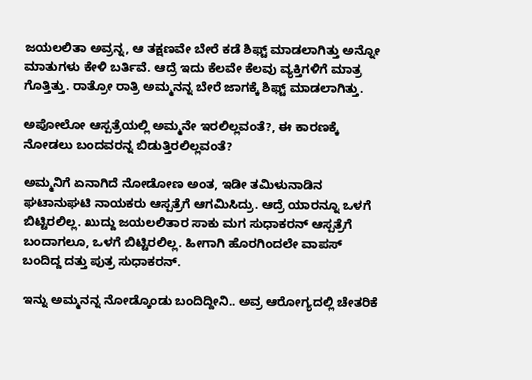ಜಯಲಲಿತಾ ಅವ್ರನ್ನ, ಆ ತಕ್ಷಣವೇ ಬೇರೆ ಕಡೆ ಶಿಫ್ಟ್ ಮಾಡಲಾಗಿತ್ತು ಅನ್ನೋ ಮಾತುಗಳು ಕೇಳಿ ಬರ್ತಿವೆ. ಆದ್ರೆ ಇದು ಕೆಲವೇ ಕೆಲವು ವ್ಯಕ್ತಿಗಳಿಗೆ ಮಾತ್ರ ಗೊತ್ತಿತ್ತು. ರಾತ್ರೋ ರಾತ್ರಿ ಅಮ್ಮನನ್ನ ಬೇರೆ ಜಾಗಕ್ಕೆ ಶಿಫ್ಟ್ ಮಾಡಲಾಗಿತ್ತು.

ಅಪೋಲೋ ಆಸ್ಪತ್ರೆಯಲ್ಲಿ ಅಮ್ಮನೇ ಇರಲಿಲ್ಲವಂತೆ?, ಈ ಕಾರಣಕ್ಕೆ ನೋಡಲು ಬಂದವರನ್ನ ಬಿಡುತ್ತಿರಲಿಲ್ಲವಂತೆ?

ಅಮ್ಮನಿಗೆ ಏನಾಗಿದೆ ನೋಡೋಣ ಅಂತ, ಇಡೀ ತಮಿಳುನಾಡಿನ ಘಟಾನುಘಟಿ ನಾಯಕರು ಆಸ್ಪತ್ರೆಗೆ ಆಗಮಿಸಿದ್ರು. ಆದ್ರೆ ಯಾರನ್ನೂ ಒಳಗೆ ಬಿಟ್ಟಿರಲಿಲ್ಲ. ಖುದ್ದು ಜಯಲಲಿತಾರ ಸಾಕು ಮಗ ಸುಧಾಕರನ್ ಆಸ್ಪತ್ರೆಗೆ ಬಂದಾಗಲೂ, ಒಳಗೆ ಬಿಟ್ಟಿರಲಿಲ್ಲ. ಹೀಗಾಗಿ ಹೊರಗಿಂದಲೇ ವಾಪಸ್ ಬಂದಿದ್ದ ದತ್ತು ಪುತ್ರ ಸುಧಾಕರನ್.

ಇನ್ನು ಅಮ್ಮನನ್ನ ನೋಡ್ಕೊಂಡು ಬಂದಿದ್ದೀನಿ.. ಅವ್ರ ಆರೋಗ್ಯದಲ್ಲಿ ಚೇತರಿಕೆ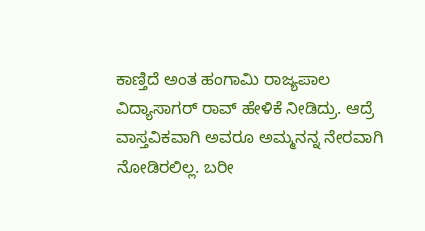ಕಾಣ್ತಿದೆ ಅಂತ ಹಂಗಾಮಿ ರಾಜ್ಯಪಾಲ ವಿದ್ಯಾಸಾಗರ್ ರಾವ್ ಹೇಳಿಕೆ ನೀಡಿದ್ರು. ಆದ್ರೆ ವಾಸ್ತವಿಕವಾಗಿ ಅವರೂ ಅಮ್ಮನನ್ನ ನೇರವಾಗಿ ನೋಡಿರಲಿಲ್ಲ. ಬರೀ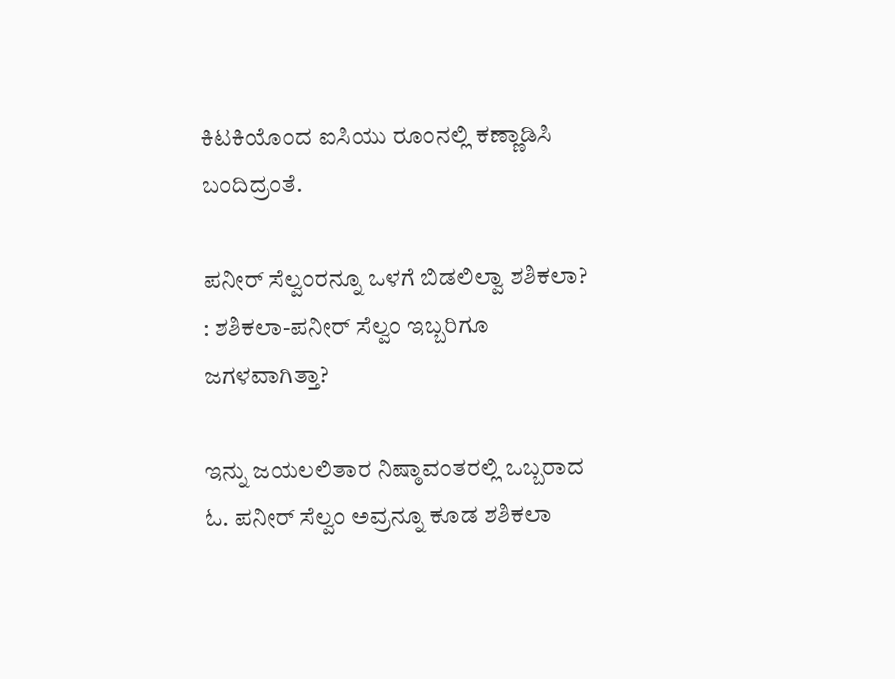ಕಿಟಕಿಯೊಂದ ಐಸಿಯು ರೂಂನಲ್ಲಿ ಕಣ್ಣಾಡಿಸಿ ಬಂದಿದ್ರಂತೆ.

ಪನೀರ್ ಸೆಲ್ವಂರನ್ನೂ ಒಳಗೆ ಬಿಡಲಿಲ್ವಾ ಶಶಿಕಲಾ? : ಶಶಿಕಲಾ-ಪನೀರ್ ಸೆಲ್ವಂ ಇಬ್ಬರಿಗೂ ಜಗಳವಾಗಿತ್ತಾ?

ಇನ್ನು ಜಯಲಲಿತಾರ ನಿಷ್ಠಾವಂತರಲ್ಲಿ ಒಬ್ಬರಾದ ಓ. ಪನೀರ್ ಸೆಲ್ವಂ ಅವ್ರನ್ನೂ ಕೂಡ ಶಶಿಕಲಾ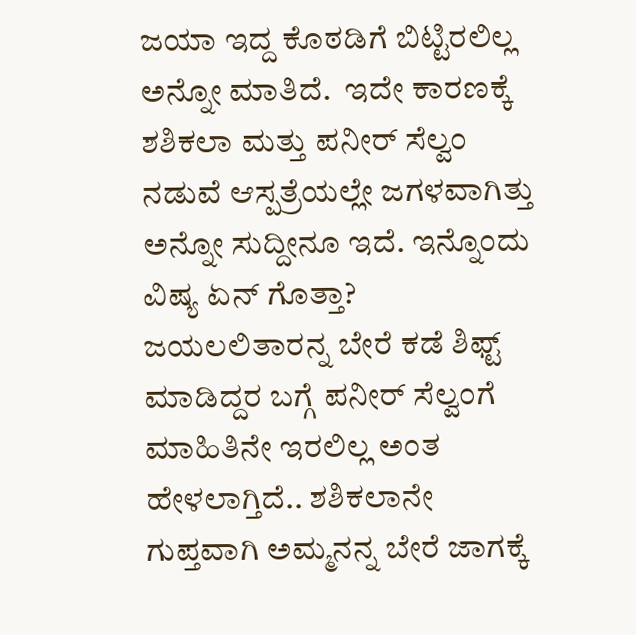ಜಯಾ ಇದ್ದ ಕೊಠಡಿಗೆ ಬಿಟ್ಟಿರಲಿಲ್ಲ ಅನ್ನೋ ಮಾತಿದೆ.  ಇದೇ ಕಾರಣಕ್ಕೆ ಶಶಿಕಲಾ ಮತ್ತು ಪನೀರ್ ಸೆಲ್ವಂ ನಡುವೆ ಆಸ್ಪತ್ರೆಯಲ್ಲೇ ಜಗಳವಾಗಿತ್ತು ಅನ್ನೋ ಸುದ್ದೀನೂ ಇದೆ. ಇನ್ನೊಂದು ವಿಷ್ಯ ಏನ್ ಗೊತ್ತಾ? ಜಯಲಲಿತಾರನ್ನ ಬೇರೆ ಕಡೆ ಶಿಫ್ಟ್ ಮಾಡಿದ್ದರ ಬಗ್ಗೆ ಪನೀರ್ ಸೆಲ್ವಂಗೆ ಮಾಹಿತಿನೇ ಇರಲಿಲ್ಲ ಅಂತ ಹೇಳಲಾಗ್ತಿದೆ.. ಶಶಿಕಲಾನೇ ಗುಪ್ತವಾಗಿ ಅಮ್ಮನನ್ನ ಬೇರೆ ಜಾಗಕ್ಕೆ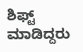ಶಿಫ್ಟ್ ಮಾಡಿದ್ದರು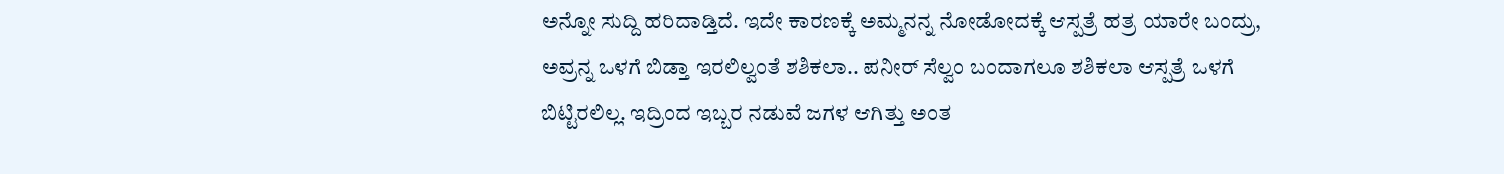ಅನ್ನೋ ಸುದ್ದಿ ಹರಿದಾಡ್ತಿದೆ. ಇದೇ ಕಾರಣಕ್ಕೆ ಅಮ್ಮನನ್ನ ನೋಡೋದಕ್ಕೆ ಆಸ್ಪತ್ರೆ ಹತ್ರ ಯಾರೇ ಬಂದ್ರು, ಅವ್ರನ್ನ ಒಳಗೆ ಬಿಡ್ತಾ ಇರಲಿಲ್ವಂತೆ ಶಶಿಕಲಾ.. ಪನೀರ್ ಸೆಲ್ವಂ ಬಂದಾಗಲೂ ಶಶಿಕಲಾ ಆಸ್ಪತ್ರೆ ಒಳಗೆ ಬಿಟ್ಟಿರಲಿಲ್ಲ. ಇದ್ರಿಂದ ಇಬ್ಬರ ನಡುವೆ ಜಗಳ ಆಗಿತ್ತು ಅಂತ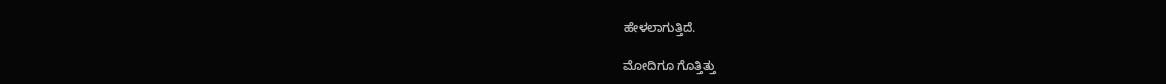ಹೇಳಲಾಗುತ್ತಿದೆ.

ಮೋದಿಗೂ ಗೊತ್ತಿತ್ತು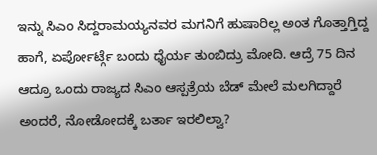ಇನ್ನು ಸಿಎಂ ಸಿದ್ದರಾಮಯ್ಯನವರ ಮಗನಿಗೆ ಹುಷಾರಿಲ್ಲ ಅಂತ ಗೊತ್ತಾಗ್ತಿದ್ದ ಹಾಗೆ, ಏರ್ಪೋರ್ಟ್ಗೆ ಬಂದು ಧೈರ್ಯ ತುಂಬಿದ್ರು ಮೋದಿ. ಆದ್ರೆ 75 ದಿನ ಆದ್ರೂ ಒಂದು ರಾಜ್ಯದ ಸಿಎಂ ಆಸ್ಪತ್ರೆಯ ಬೆಡ್ ಮೇಲೆ ಮಲಗಿದ್ದಾರೆ ಅಂದರೆ, ನೋಡೋದಕ್ಕೆ ಬರ್ತಾ ಇರಲಿಲ್ವಾ?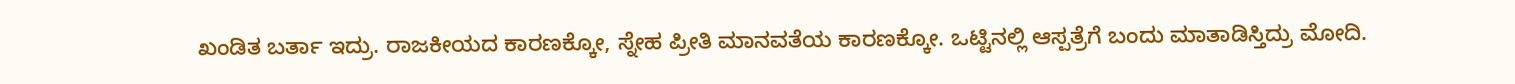ಖಂಡಿತ ಬರ್ತಾ ಇದ್ರು. ರಾಜಕೀಯದ ಕಾರಣಕ್ಕೋ, ಸ್ನೇಹ ಪ್ರೀತಿ ಮಾನವತೆಯ ಕಾರಣಕ್ಕೋ. ಒಟ್ಟಿನಲ್ಲಿ ಆಸ್ಪತ್ರೆಗೆ ಬಂದು ಮಾತಾಡಿಸ್ತಿದ್ರು ಮೋದಿ.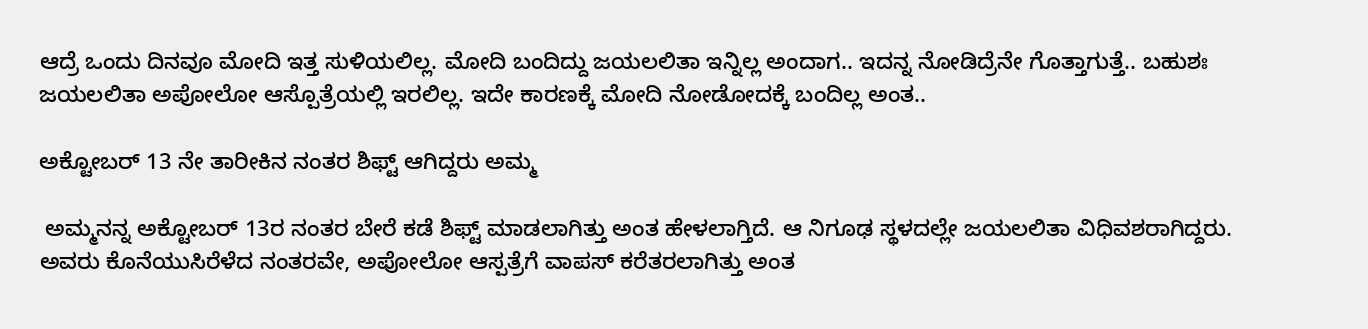ಆದ್ರೆ ಒಂದು ದಿನವೂ ಮೋದಿ ಇತ್ತ ಸುಳಿಯಲಿಲ್ಲ. ಮೋದಿ ಬಂದಿದ್ದು ಜಯಲಲಿತಾ ಇನ್ನಿಲ್ಲ ಅಂದಾಗ.. ಇದನ್ನ ನೋಡಿದ್ರೆನೇ ಗೊತ್ತಾಗುತ್ತೆ.. ಬಹುಶಃ ಜಯಲಲಿತಾ ಅಪೋಲೋ ಆಸ್ಪೊತ್ರೆಯಲ್ಲಿ ಇರಲಿಲ್ಲ. ಇದೇ ಕಾರಣಕ್ಕೆ ಮೋದಿ ನೋಡೋದಕ್ಕೆ ಬಂದಿಲ್ಲ ಅಂತ..

ಅಕ್ಟೋಬರ್ 13 ನೇ ತಾರೀಕಿನ ನಂತರ ಶಿಫ್ಟ್ ಆಗಿದ್ದರು ಅಮ್ಮ

 ಅಮ್ಮನನ್ನ ಅಕ್ಟೋಬರ್ 13ರ ನಂತರ ಬೇರೆ ಕಡೆ ಶಿಫ್ಟ್ ಮಾಡಲಾಗಿತ್ತು ಅಂತ ಹೇಳಲಾಗ್ತಿದೆ. ಆ ನಿಗೂಢ ಸ್ಥಳದಲ್ಲೇ ಜಯಲಲಿತಾ ವಿಧಿವಶರಾಗಿದ್ದರು. ಅವರು ಕೊನೆಯುಸಿರೆಳೆದ ನಂತರವೇ, ಅಪೋಲೋ ಆಸ್ಪತ್ರೆಗೆ ವಾಪಸ್ ಕರೆತರಲಾಗಿತ್ತು ಅಂತ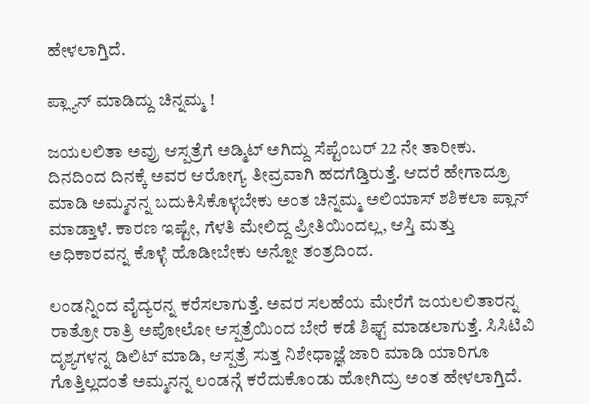ಹೇಳಲಾಗ್ತಿದೆ.

ಪ್ಲ್ಯಾನ್ ಮಾಡಿದ್ದು ಚಿನ್ನಮ್ಮ !

ಜಯಲಲಿತಾ ಅವ್ರು ಆಸ್ಪತ್ರೆಗೆ ಅಡ್ಮಿಟ್ ಅಗಿದ್ದು ಸೆಪ್ಟೆಂಬರ್ 22 ನೇ ತಾರೀಕು. ದಿನದಿಂದ ದಿನಕ್ಕೆ ಅವರ ಆರೋಗ್ಯ ತೀವ್ರವಾಗಿ ಹದಗೆಡ್ತಿರುತ್ತೆ. ಆದರೆ ಹೇಗಾದ್ರೂ ಮಾಡಿ ಅಮ್ಮನನ್ನ ಬದುಕಿಸಿಕೊಳ್ಳಬೇಕು ಅಂತ ಚಿನ್ನಮ್ಮ ಅಲಿಯಾಸ್ ಶಶಿಕಲಾ ಪ್ಲಾನ್ ಮಾಡ್ತಾಳೆ. ಕಾರಣ ಇಷ್ಟೇ, ಗೆಳತಿ ಮೇಲಿದ್ದ ಪ್ರೀತಿಯಿಂದಲ್ಲ, ಆಸ್ತಿ ಮತ್ತು ಅಧಿಕಾರವನ್ನ ಕೊಳ್ಳೆ ಹೊಡೀಬೇಕು ಅನ್ನೋ ತಂತ್ರದಿಂದ.

ಲಂಡನ್ನಿಂದ ವೈದ್ಯರನ್ನ ಕರೆಸಲಾಗುತ್ತೆ. ಅವರ ಸಲಹೆಯ ಮೇರೆಗೆ ಜಯಲಲಿತಾರನ್ನ ರಾತ್ರೋ ರಾತ್ರಿ ಅಪೋಲೋ ಆಸ್ಪತ್ರೆಯಿಂದ ಬೇರೆ ಕಡೆ ಶಿಫ್ಟ್ ಮಾಡಲಾಗುತ್ತೆ. ಸಿಸಿಟಿವಿ ದೃಶ್ಯಗಳನ್ನ ಡಿಲಿಟ್ ಮಾಡಿ, ಆಸ್ಪತ್ರೆ ಸುತ್ತ ನಿಶೇಧಾಜ್ಞೆ ಜಾರಿ ಮಾಡಿ ಯಾರಿಗೂ ಗೊತ್ತಿಲ್ಲದಂತೆ ಅಮ್ಮನನ್ನ ಲಂಡನ್ಗೆ ಕರೆದುಕೊಂಡು ಹೋಗಿದ್ರು ಅಂತ ಹೇಳಲಾಗ್ತಿದೆ.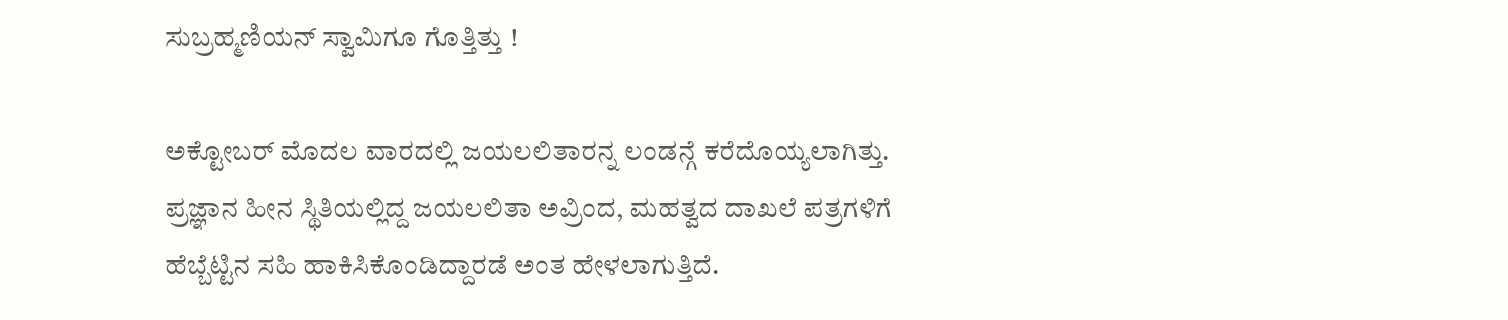ಸುಬ್ರಹ್ಮಣಿಯನ್ ಸ್ವಾಮಿಗೂ ಗೊತ್ತಿತ್ತು !

ಅಕ್ಟೋಬರ್ ಮೊದಲ ವಾರದಲ್ಲಿ ಜಯಲಲಿತಾರನ್ನ ಲಂಡನ್ಗೆ ಕರೆದೊಯ್ಯಲಾಗಿತ್ತು. ಪ್ರಜ್ಞಾನ ಹೀನ ಸ್ಥಿತಿಯಲ್ಲಿದ್ದ ಜಯಲಲಿತಾ ಅವ್ರಿಂದ, ಮಹತ್ವದ ದಾಖಲೆ ಪತ್ರಗಳಿಗೆ ಹೆಬ್ಬೆಟ್ಟಿನ ಸಹಿ ಹಾಕಿಸಿಕೊಂಡಿದ್ದಾರಡೆ ಅಂತ ಹೇಳಲಾಗುತ್ತಿದೆ.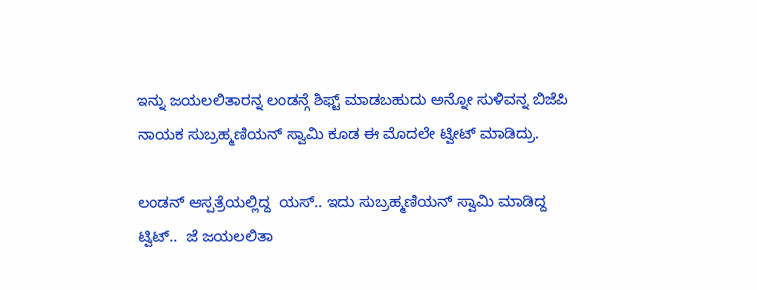ಇನ್ನು ಜಯಲಲಿತಾರನ್ನ ಲಂಡನ್ಗೆ ಶಿಫ್ಟ್ ಮಾಡಬಹುದು ಅನ್ನೋ ಸುಳಿವನ್ನ ಬಿಜೆಪಿ ನಾಯಕ ಸುಬ್ರಹ್ಮಣಿಯನ್ ಸ್ವಾಮಿ ಕೂಡ ಈ ಮೊದಲೇ ಟ್ವೀಟ್ ಮಾಡಿದ್ರು.

ಲಂಡನ್ ಆಸ್ಪತ್ರೆಯಲ್ಲಿದ್ದ  ಯಸ್.. ಇದು ಸುಬ್ರಹ್ಮಣಿಯನ್ ಸ್ವಾಮಿ ಮಾಡಿದ್ದ ಟ್ವಿಟ್..  ಜೆ ಜಯಲಲಿತಾ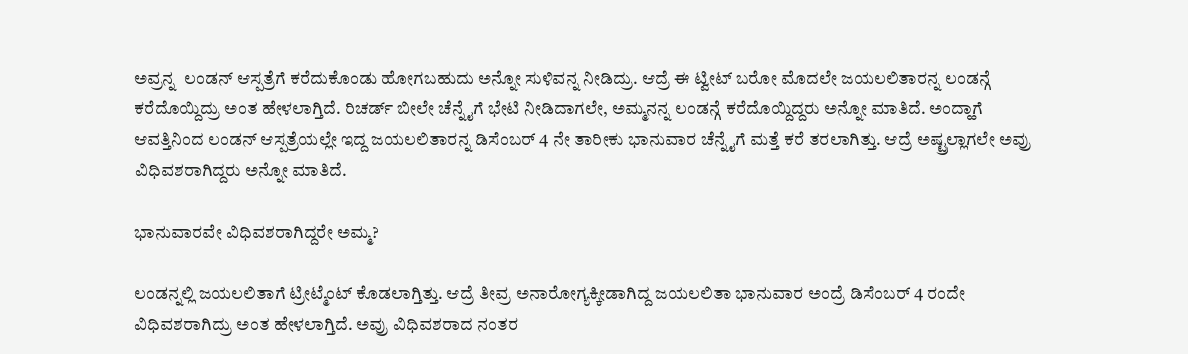ಅವ್ರನ್ನ  ಲಂಡನ್ ಆಸ್ಪತ್ರೆಗೆ ಕರೆದುಕೊಂಡು ಹೋಗಬಹುದು ಅನ್ನೋ ಸುಳಿವನ್ನ ನೀಡಿದ್ರು. ಆದ್ರೆ ಈ ಟ್ವೀಟ್ ಬರೋ ಮೊದಲೇ ಜಯಲಲಿತಾರನ್ನ ಲಂಡನ್ಗೆ ಕರೆದೊಯ್ದಿದ್ರು ಅಂತ ಹೇಳಲಾಗ್ತಿದೆ. ರಿಚರ್ಡ್ ಬೀಲೇ ಚೆನ್ನೈಗೆ ಭೇಟಿ ನೀಡಿದಾಗಲೇ, ಅಮ್ಮನನ್ನ ಲಂಡನ್ಗೆ ಕರೆದೊಯ್ದಿದ್ದರು ಅನ್ನೋ ಮಾತಿದೆ. ಅಂದ್ಹಾಗೆ ಆವತ್ತಿನಿಂದ ಲಂಡನ್ ಆಸ್ಪತ್ರೆಯಲ್ಲೇ ಇದ್ದ ಜಯಲಲಿತಾರನ್ನ ಡಿಸೆಂಬರ್ 4 ನೇ ತಾರೀಕು ಭಾನುವಾರ ಚೆನ್ನೈಗೆ ಮತ್ತೆ ಕರೆ ತರಲಾಗಿತ್ತು. ಆದ್ರೆ ಅಷ್ಟ್ರಲ್ಲಾಗಲೇ ಅವ್ರು ವಿಧಿವಶರಾಗಿದ್ದರು ಅನ್ನೋ ಮಾತಿದೆ.

ಭಾನುವಾರವೇ ವಿಧಿವಶರಾಗಿದ್ದರೇ ಅಮ್ಮ?

ಲಂಡನ್ನಲ್ಲಿ ಜಯಲಲಿತಾಗೆ ಟ್ರೀಟ್ಮೆಂಟ್ ಕೊಡಲಾಗ್ತಿತ್ತು. ಆದ್ರೆ ತೀವ್ರ ಅನಾರೋಗ್ಯಕ್ಕೀಡಾಗಿದ್ದ ಜಯಲಲಿತಾ ಭಾನುವಾರ ಅಂದ್ರೆ ಡಿಸೆಂಬರ್ 4 ರಂದೇ ವಿಧಿವಶರಾಗಿದ್ರು ಅಂತ ಹೇಳಲಾಗ್ತಿದೆ. ಅವ್ರು ವಿಧಿವಶರಾದ ನಂತರ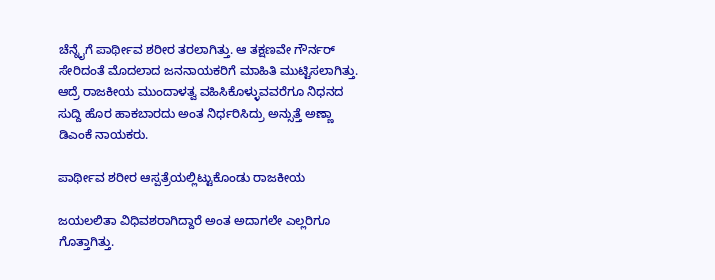ಚೆನ್ನೈಗೆ ಪಾರ್ಥೀವ ಶರೀರ ತರಲಾಗಿತ್ತು. ಆ ತಕ್ಷಣವೇ ಗೌರ್ನರ್ ಸೇರಿದಂತೆ ಮೊದಲಾದ ಜನನಾಯಕರಿಗೆ ಮಾಹಿತಿ ಮುಟ್ಟಿಸಲಾಗಿತ್ತು. ಆದ್ರೆ ರಾಜಕೀಯ ಮುಂದಾಳತ್ವ ವಹಿಸಿಕೊಳ್ಳುವವರೆಗೂ ನಿಧನದ ಸುದ್ದಿ ಹೊರ ಹಾಕಬಾರದು ಅಂತ ನಿರ್ಧರಿಸಿದ್ರು ಅನ್ಸುತ್ತೆ ಅಣ್ಣಾ ಡಿಎಂಕೆ ನಾಯಕರು.

ಪಾರ್ಥೀವ ಶರೀರ ಆಸ್ಪತ್ರೆಯಲ್ಲಿಟ್ಟುಕೊಂಡು ರಾಜಕೀಯ

ಜಯಲಲಿತಾ ವಿಧಿವಶರಾಗಿದ್ದಾರೆ ಅಂತ ಅದಾಗಲೇ ಎಲ್ಲರಿಗೂ ಗೊತ್ತಾಗಿತ್ತು.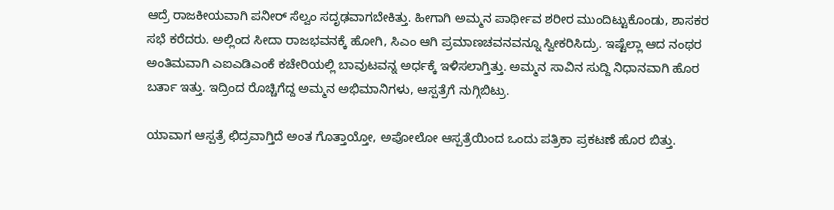ಆದ್ರೆ ರಾಜಕೀಯವಾಗಿ ಪನೀರ್ ಸೆಲ್ವಂ ಸದೃಢವಾಗಬೇಕಿತ್ತು. ಹೀಗಾಗಿ ಅಮ್ಮನ ಪಾರ್ಥೀವ ಶರೀರ ಮುಂದಿಟ್ಟುಕೊಂಡು, ಶಾಸಕರ ಸಭೆ ಕರೆದರು. ಅಲ್ಲಿಂದ ಸೀದಾ ರಾಜಭವನಕ್ಕೆ ಹೋಗಿ, ಸಿಎಂ ಆಗಿ ಪ್ರಮಾಣಚವನವನ್ನೂ ಸ್ವೀಕರಿಸಿದ್ರು. ಇಷ್ಟೆಲ್ಲಾ ಆದ ನಂಥರ ಅಂತಿಮವಾಗಿ ಎಐಎಡಿಎಂಕೆ ಕಚೇರಿಯಲ್ಲಿ ಬಾವುಟವನ್ನ ಅರ್ಧಕ್ಕೆ ಇಳಿಸಲಾಗ್ತಿತ್ತು. ಅಮ್ಮನ ಸಾವಿನ ಸುದ್ದಿ ನಿಧಾನವಾಗಿ ಹೊರ ಬರ್ತಾ ಇತ್ತು. ಇದ್ರಿಂದ ರೊಚ್ಚಿಗೆದ್ದ ಅಮ್ಮನ ಅಭಿಮಾನಿಗಳು, ಆಸ್ಪತ್ರೆಗೆ ನುಗ್ಗಿಬಿಟ್ರು.

ಯಾವಾಗ ಆಸ್ಪತ್ರೆ ಛಿದ್ರವಾಗ್ತಿದೆ ಅಂತ ಗೊತ್ತಾಯ್ತೋ, ಅಪೋಲೋ ಆಸ್ಪತ್ರೆಯಿಂದ ಒಂದು ಪತ್ರಿಕಾ ಪ್ರಕಟಣೆ ಹೊರ ಬಿತ್ತು.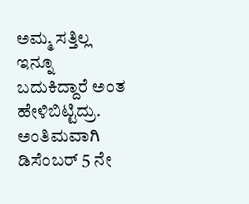ಅಮ್ಮ ಸತ್ತಿಲ್ಲ ಇನ್ನೂ ಬದುಕಿದ್ದಾರೆ ಅಂತ ಹೇಳಿಬಿಟ್ಟಿದ್ರು. ಅಂತಿಮವಾಗಿ ಡಿಸೆಂಬರ್ 5 ನೇ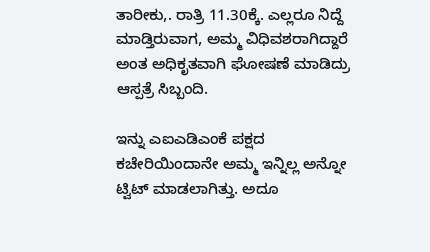ತಾರೀಕು,. ರಾತ್ರಿ 11.30ಕ್ಕೆ. ಎಲ್ಲರೂ ನಿದ್ದೆ ಮಾಡ್ತಿರುವಾಗ, ಅಮ್ಮ ವಿಧಿವಶರಾಗಿದ್ದಾರೆ ಅಂತ ಅಧಿಕೃತವಾಗಿ ಘೋಷಣೆ ಮಾಡಿದ್ರು ಆಸ್ಪತ್ರೆ ಸಿಬ್ಬಂದಿ.

ಇನ್ನು ಎಐಎಡಿಎಂಕೆ ಪಕ್ಷದ ಕಚೇರಿಯಿಂದಾನೇ ಅಮ್ಮ ಇನ್ನಿಲ್ಲ ಅನ್ನೋ ಟ್ವಿಟ್ ಮಾಡಲಾಗಿತ್ತು. ಅದೂ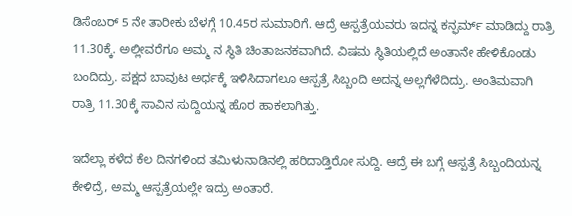ಡಿಸೆಂಬರ್ 5 ನೇ ತಾರೀಕು ಬೆಳಗ್ಗೆ 10.45ರ ಸುಮಾರಿಗೆ. ಆದ್ರೆ ಆಸ್ಪತ್ರೆಯವರು ಇದನ್ನ ಕನ್ಫರ್ಮ್ ಮಾಡಿದ್ದು ರಾತ್ರಿ 11.30ಕ್ಕೆ. ಅಲ್ಲೀವರೆಗೂ ಅಮ್ಮ ನ ಸ್ಥಿತಿ ಚಿಂತಾಜನಕವಾಗಿದೆ. ವಿಷಮ ಸ್ಥಿತಿಯಲ್ಲಿದೆ ಅಂತಾನೇ ಹೇಳಿಕೊಂಡು ಬಂದಿದ್ರು. ಪಕ್ಷದ ಬಾವುಟ ಅರ್ಧಕ್ಕೆ ಇಳಿಸಿದಾಗಲೂ ಆಸ್ಪತ್ರೆ ಸಿಬ್ಬಂದಿ ಅದನ್ನ ಅಲ್ಲಗೆಳೆದಿದ್ರು. ಅಂತಿಮವಾಗಿ ರಾತ್ರಿ 11.30ಕ್ಕೆ ಸಾವಿನ ಸುದ್ದಿಯನ್ನ ಹೊರ ಹಾಕಲಾಗಿತ್ತು.

ಇದೆಲ್ಲಾ ಕಳೆದ ಕೆಲ ದಿನಗಳಿಂದ ತಮಿಳುನಾಡಿನಲ್ಲಿ ಹರಿದಾಡ್ತಿರೋ ಸುದ್ದಿ. ಆದ್ರೆ ಈ ಬಗ್ಗೆ ಆಸ್ಪತ್ರೆ ಸಿಬ್ಬಂದಿಯನ್ನ ಕೇಳಿದ್ರೆ, ಅಮ್ಮ ಆಸ್ಪತ್ರೆಯಲ್ಲೇ ಇದ್ರು ಅಂತಾರೆ.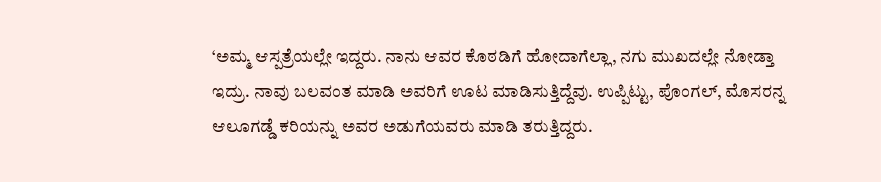‘ಅಮ್ಮ ಆಸ್ಪತ್ರೆಯಲ್ಲೇ ಇದ್ದರು. ನಾನು ಆವರ ಕೊಠಡಿಗೆ ಹೋದಾಗೆಲ್ಲಾ, ನಗು ಮುಖದಲ್ಲೇ ನೋಡ್ತಾ ಇದ್ರು. ನಾವು ಬಲವಂತ ಮಾಡಿ ಅವರಿಗೆ ಊಟ ಮಾಡಿಸುತ್ತಿದ್ದೆವು. ಉಪ್ಪಿಟ್ಟು, ಪೊಂಗಲ್, ಮೊಸರನ್ನ ಆಲೂಗಡ್ಡೆ ಕರಿಯನ್ನು ಅವರ ಅಡುಗೆಯವರು ಮಾಡಿ ತರುತ್ತಿದ್ದರು.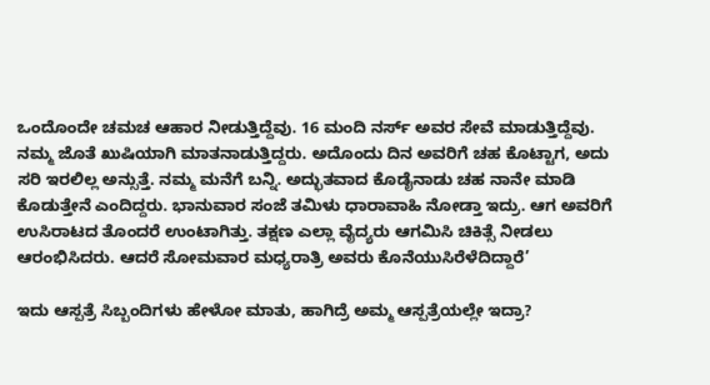ಒಂದೊಂದೇ ಚಮಚ ಆಹಾರ ನೀಡುತ್ತಿದ್ದೆವು. 16 ಮಂದಿ ನರ್ಸ್ ಅವರ ಸೇವೆ ಮಾಡುತ್ತಿದ್ದೆವು. ನಮ್ಮ ಜೊತೆ ಖುಷಿಯಾಗಿ ಮಾತನಾಡುತ್ತಿದ್ದರು. ಅದೊಂದು ದಿನ ಅವರಿಗೆ ಚಹ ಕೊಟ್ಟಾಗ, ಅದು ಸರಿ ಇರಲಿಲ್ಲ ಅನ್ಸುತ್ತೆ. ನಮ್ಮ ಮನೆಗೆ ಬನ್ನಿ. ಅದ್ಭುತವಾದ ಕೊಡೈನಾಡು ಚಹ ನಾನೇ ಮಾಡಿ ಕೊಡುತ್ತೇನೆ ಎಂದಿದ್ದರು. ಭಾನುವಾರ ಸಂಜೆ ತಮಿಳು ಧಾರಾವಾಹಿ ನೋಡ್ತಾ ಇದ್ರು. ಆಗ ಅವರಿಗೆ ಉಸಿರಾಟದ ತೊಂದರೆ ಉಂಟಾಗಿತ್ತು. ತಕ್ಷಣ ಎಲ್ಲಾ ವೈದ್ಯರು ಆಗಮಿಸಿ ಚಿಕಿತ್ಸೆ ನೀಡಲು ಆರಂಭಿಸಿದರು. ಆದರೆ ಸೋಮವಾರ ಮಧ್ಯರಾತ್ರಿ ಅವರು ಕೊನೆಯುಸಿರೆಳೆದಿದ್ದಾರೆ’

ಇದು ಆಸ್ಪತ್ರೆ ಸಿಬ್ಬಂದಿಗಳು ಹೇಳೋ ಮಾತು, ಹಾಗಿದ್ರೆ ಅಮ್ಮ ಆಸ್ಪತ್ರೆಯಲ್ಲೇ ಇದ್ರಾ?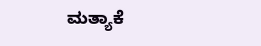ಮತ್ಯಾಕೆ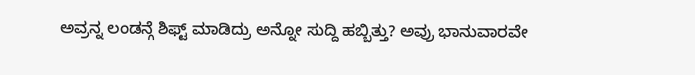ಅವ್ರನ್ನ ಲಂಡನ್ಗೆ ಶಿಫ್ಟ್ ಮಾಡಿದ್ರು ಅನ್ನೋ ಸುದ್ದಿ ಹಬ್ಬಿತ್ತು? ಅವ್ರು ಭಾನುವಾರವೇ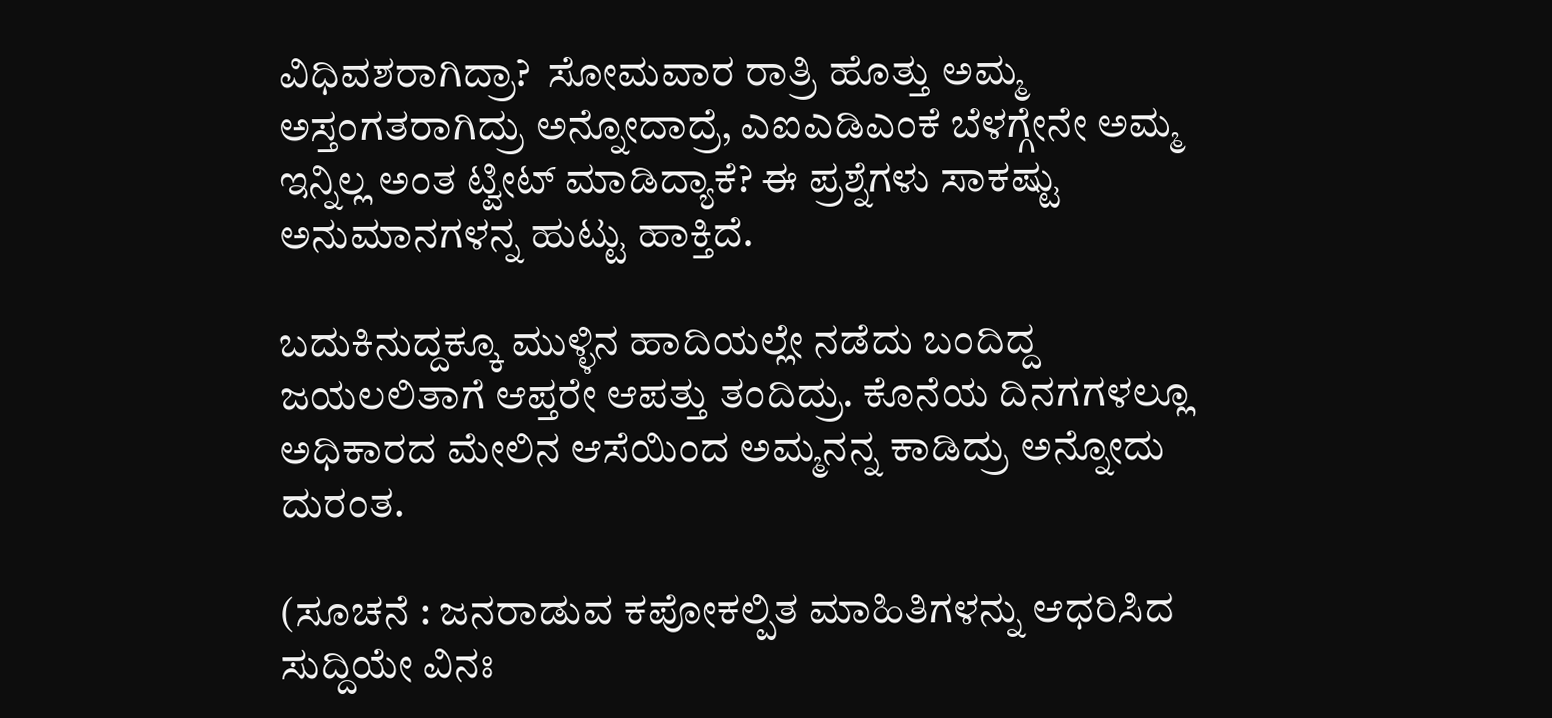ವಿಧಿವಶರಾಗಿದ್ರಾ?  ಸೋಮವಾರ ರಾತ್ರಿ ಹೊತ್ತು ಅಮ್ಮ ಅಸ್ತಂಗತರಾಗಿದ್ರು ಅನ್ನೋದಾದ್ರೆ, ಎಐಎಡಿಎಂಕೆ ಬೆಳಗ್ಗೇನೇ ಅಮ್ಮ ಇನ್ನಿಲ್ಲ ಅಂತ ಟ್ವೀಟ್ ಮಾಡಿದ್ಯಾಕೆ? ಈ ಪ್ರಶ್ನೆಗಳು ಸಾಕಷ್ಟು ಅನುಮಾನಗಳನ್ನ ಹುಟ್ಟು ಹಾಕ್ತಿದೆ.

ಬದುಕಿನುದ್ದಕ್ಕೂ ಮುಳ್ಳಿನ ಹಾದಿಯಲ್ಲೇ ನಡೆದು ಬಂದಿದ್ದ ಜಯಲಲಿತಾಗೆ ಆಪ್ತರೇ ಆಪತ್ತು ತಂದಿದ್ರು. ಕೊನೆಯ ದಿನಗಗಳಲ್ಲೂ ಅಧಿಕಾರದ ಮೇಲಿನ ಆಸೆಯಿಂದ ಅಮ್ಮನನ್ನ ಕಾಡಿದ್ರು ಅನ್ನೋದು ದುರಂತ.

(ಸೂಚನೆ : ಜನರಾಡುವ ಕಪೋಕಲ್ಪಿತ ಮಾಹಿತಿಗಳನ್ನು ಆಧರಿಸಿದ ಸುದ್ದಿಯೇ ವಿನಃ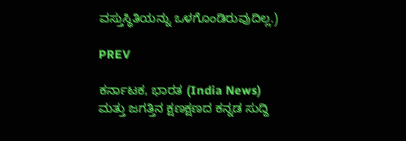ವಸ್ತುಸ್ಥಿತಿಯನ್ನು ಒಳಗೊಂಡಿರುವುದಿಲ್ಲ.)

PREV

ಕರ್ನಾಟಕ, ಭಾರತ (India News) ಮತ್ತು ಜಗತ್ತಿನ ಕ್ಷಣಕ್ಷಣದ ಕನ್ನಡ ಸುದ್ದಿ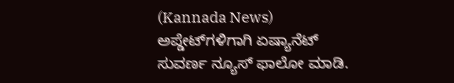(Kannada News) ಅಪ್ಡೇಟ್‌ಗಳಿಗಾಗಿ ಏಷ್ಯಾನೆಟ್ ಸುವರ್ಣ ನ್ಯೂಸ್‌ ಫಾಲೋ ಮಾಡಿ.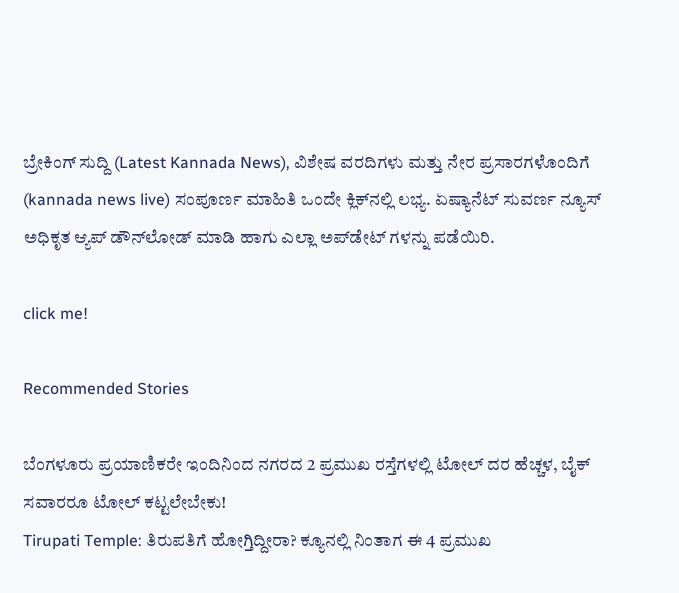ಬ್ರೇಕಿಂಗ್ ಸುದ್ದಿ (Latest Kannada News), ವಿಶೇಷ ವರದಿಗಳು ಮತ್ತು ನೇರ ಪ್ರಸಾರಗಳೊಂದಿಗೆ (kannada news live) ಸಂಪೂರ್ಣ ಮಾಹಿತಿ ಒಂದೇ ಕ್ಲಿಕ್‌ನಲ್ಲಿ ಲಭ್ಯ. ಏಷ್ಯಾನೆಟ್ ಸುವರ್ಣ ನ್ಯೂಸ್ ಅಧಿಕೃತ ಆ್ಯಪ್ ಡೌನ್‌ಲೋಡ್ ಮಾಡಿ ಹಾಗು ಎಲ್ಲಾ ಅಪ್‌ಡೇಟ್ ಗಳನ್ನು ಪಡೆಯಿರಿ.

click me!

Recommended Stories

ಬೆಂಗಳೂರು ಪ್ರಯಾಣಿಕರೇ ಇಂದಿನಿಂದ ನಗರದ 2 ಪ್ರಮುಖ ರಸ್ತೆಗಳಲ್ಲಿ ಟೋಲ್ ದರ ಹೆಚ್ಚಳ, ಬೈಕ್ ಸವಾರರೂ ಟೋಲ್ ಕಟ್ಟಲೇಬೇಕು!
Tirupati Temple: ತಿರುಪತಿಗೆ ಹೋಗ್ತಿದ್ದೀರಾ? ಕ್ಯೂನಲ್ಲಿ ನಿಂತಾಗ ಈ 4 ಪ್ರಮುಖ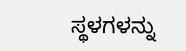ಸ್ಥಳಗಳನ್ನು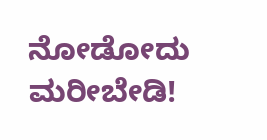ನೋಡೋದು ಮರೀಬೇಡಿ!